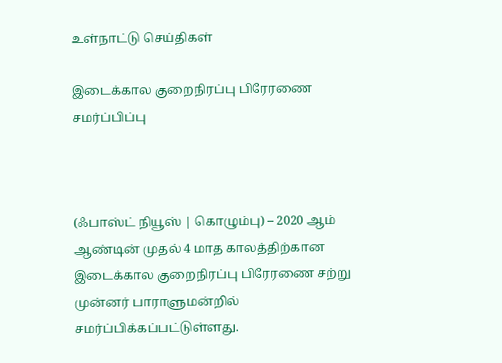உள்நாட்டு செய்திகள்

இடைக்கால குறைநிரப்பு பிரேரணை சமர்ப்பிப்பு



(ஃபாஸ்ட் நியூஸ் | கொழும்பு) – 2020 ஆம் ஆண்டின் முதல் 4 மாத காலத்திற்கான இடைக்கால குறைநிரப்பு பிரேரணை சற்று முன்னர் பாராளுமன்றில் சமர்ப்பிக்கப்பட்டுள்ளது.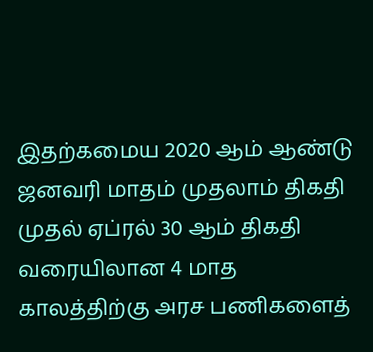இதற்கமைய 2020 ஆம் ஆண்டு ஜனவரி மாதம் முதலாம் திகதி முதல் ஏப்ரல் 30 ஆம் திகதி வரையிலான 4 மாத காலத்திற்கு அரச பணிகளைத்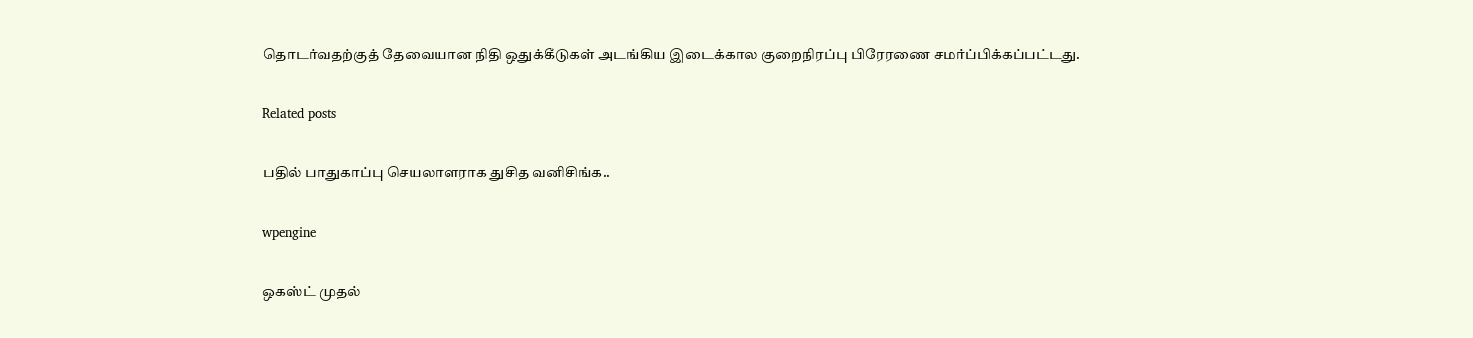தொடர்வதற்குத் தேவையான நிதி ஒதுக்கீடுகள் அடங்கிய இடைக்கால குறைநிரப்பு பிரேரணை சமர்ப்பிக்கப்பட்டது.

Related posts

பதில் பாதுகாப்பு செயலாளராக துசித வனிசிங்க..

wpengine

ஒகஸ்ட் முதல்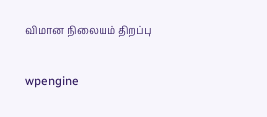விமான நிலையம் திறப்பு

wpengine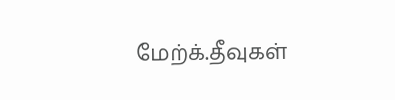மேற்க்.தீவுகள்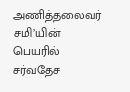அணித்தலைவர் சமி’யின் பெயரில் சர்வதேச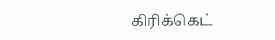கிரிக்கெட்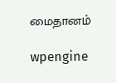மைதானம்

wpengine